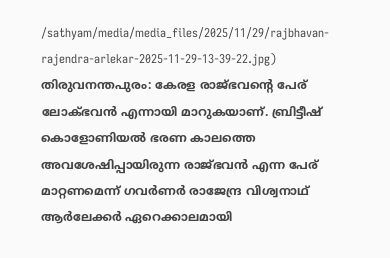/sathyam/media/media_files/2025/11/29/rajbhavan-rajendra-arlekar-2025-11-29-13-39-22.jpg)
തിരുവനന്തപുരം: കേരള രാജ്ഭവന്റെ പേര് ലോക്ഭവൻ എന്നായി മാറുകയാണ്. ബ്രിട്ടീഷ് കൊളോണിയൽ ഭരണ കാലത്തെ അവശേഷിപ്പായിരുന്ന രാജ്ഭവൻ എന്ന പേര് മാറ്റണമെന്ന് ഗവർണർ രാജേന്ദ്ര വിശ്വനാഥ് ആർലേക്കർ ഏറെക്കാലമായി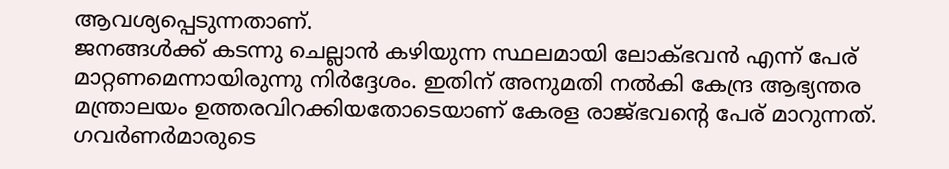ആവശ്യപ്പെടുന്നതാണ്.
ജനങ്ങൾക്ക് കടന്നു ചെല്ലാൻ കഴിയുന്ന സ്ഥലമായി ലോക്ഭവൻ എന്ന് പേര് മാറ്റണമെന്നായിരുന്നു നിർദ്ദേശം. ഇതിന് അനുമതി നൽകി കേന്ദ്ര ആഭ്യന്തര മന്ത്രാലയം ഉത്തരവിറക്കിയതോടെയാണ് കേരള രാജ്ഭവന്റെ പേര് മാറുന്നത്.
ഗവർണർമാരുടെ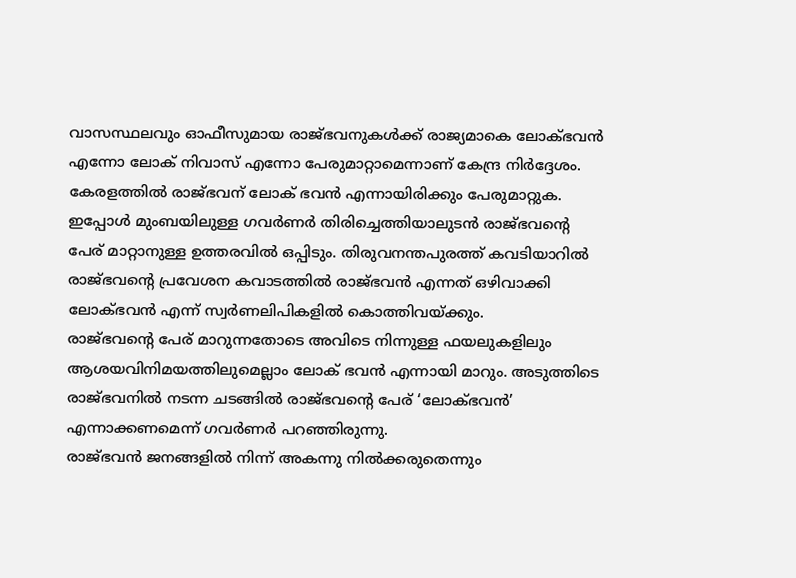വാസസ്ഥലവും ഓഫീസുമായ രാജ്ഭവനുകൾക്ക് രാജ്യമാകെ ലോക്ഭവൻ എന്നോ ലോക് നിവാസ് എന്നോ പേരുമാറ്റാമെന്നാണ് കേന്ദ്ര നിർദ്ദേശം. കേരളത്തിൽ രാജ്ഭവന് ലോക് ഭവൻ എന്നായിരിക്കും പേരുമാറ്റുക.
ഇപ്പോൾ മുംബയിലുള്ള ഗവർണർ തിരിച്ചെത്തിയാലുടൻ രാജ്ഭവന്റെ പേര് മാറ്റാനുള്ള ഉത്തരവിൽ ഒപ്പിടും. തിരുവനന്തപുരത്ത് കവടിയാറിൽ രാജ്ഭവന്റെ പ്രവേശന കവാടത്തിൽ രാജ്ഭവൻ എന്നത് ഒഴിവാക്കി ലോക്ഭവൻ എന്ന് സ്വർണലിപികളിൽ കൊത്തിവയ്ക്കും.
രാജ്ഭവന്റെ പേര് മാറുന്നതോടെ അവിടെ നിന്നുള്ള ഫയലുകളിലും ആശയവിനിമയത്തിലുമെല്ലാം ലോക് ഭവൻ എന്നായി മാറും. അടുത്തിടെ രാജ്ഭവനിൽ നടന്ന ചടങ്ങിൽ രാജ്ഭവന്റെ പേര് ‘ലോക്ഭവൻ’ എന്നാക്കണമെന്ന് ഗവർണർ പറഞ്ഞിരുന്നു.
രാജ്ഭവൻ ജനങ്ങളിൽ നിന്ന് അകന്നു നിൽക്കരുതെന്നും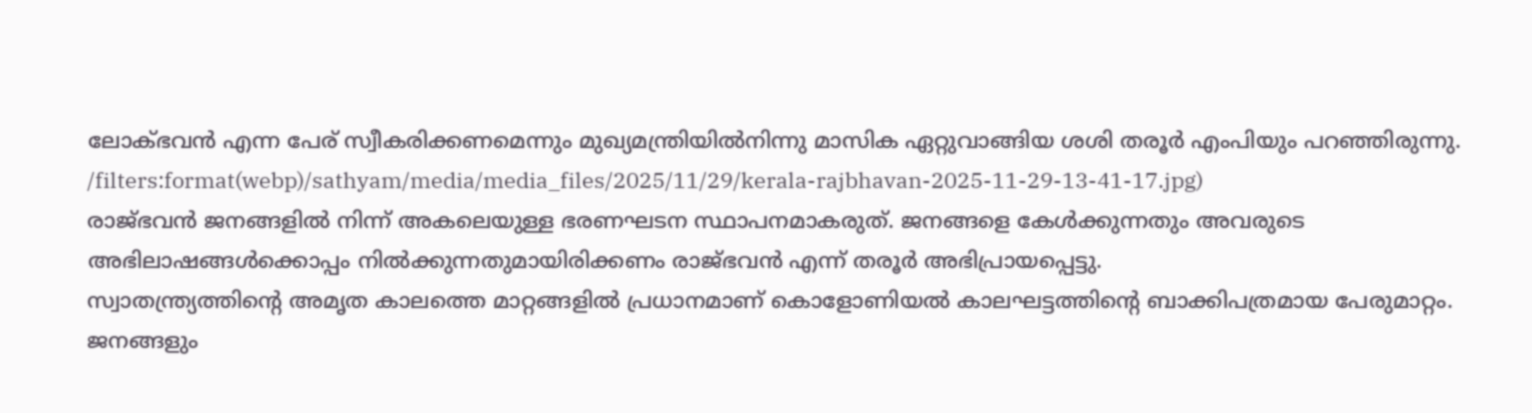ലോക്ഭവൻ എന്ന പേര് സ്വീകരിക്കണമെന്നും മുഖ്യമന്ത്രിയിൽനിന്നു മാസിക ഏറ്റുവാങ്ങിയ ശശി തരൂർ എംപിയും പറഞ്ഞിരുന്നു.
/filters:format(webp)/sathyam/media/media_files/2025/11/29/kerala-rajbhavan-2025-11-29-13-41-17.jpg)
രാജ്ഭവൻ ജനങ്ങളിൽ നിന്ന് അകലെയുള്ള ഭരണഘടന സ്ഥാപനമാകരുത്. ജനങ്ങളെ കേൾക്കുന്നതും അവരുടെ അഭിലാഷങ്ങൾക്കൊപ്പം നിൽക്കുന്നതുമായിരിക്കണം രാജ്ഭവൻ എന്ന് തരൂർ അഭിപ്രായപ്പെട്ടു.
സ്വാതന്ത്ര്യത്തിന്റെ അമൃത കാലത്തെ മാറ്റങ്ങളിൽ പ്രധാനമാണ് കൊളോണിയൽ കാലഘട്ടത്തിന്റെ ബാക്കിപത്രമായ പേരുമാറ്റം. ജനങ്ങളും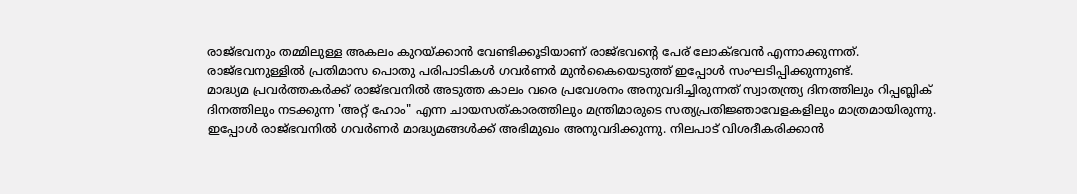രാജ്ഭവനും തമ്മിലുള്ള അകലം കുറയ്ക്കാൻ വേണ്ടിക്കൂടിയാണ് രാജ്ഭവന്റെ പേര് ലോക്ഭവൻ എന്നാക്കുന്നത്.
രാജ്ഭവനുള്ളിൽ പ്രതിമാസ പൊതു പരിപാടികൾ ഗവർണർ മുൻകൈയെടുത്ത് ഇപ്പോൾ സംഘടിപ്പിക്കുന്നുണ്ട്.
മാദ്ധ്യമ പ്രവർത്തകർക്ക് രാജ്ഭവനിൽ അടുത്ത കാലം വരെ പ്രവേശനം അനുവദിച്ചിരുന്നത് സ്വാതന്ത്ര്യ ദിനത്തിലും റിപ്പബ്ലിക് ദിനത്തിലും നടക്കുന്ന 'അറ്റ് ഹോം" എന്ന ചായസത്കാരത്തിലും മന്ത്രിമാരുടെ സത്യപ്രതിജ്ഞാവേളകളിലും മാത്രമായിരുന്നു.
ഇപ്പോൾ രാജ്ഭവനിൽ ഗവർണർ മാദ്ധ്യമങ്ങൾക്ക് അഭിമുഖം അനുവദിക്കുന്നു. നിലപാട് വിശദീകരിക്കാൻ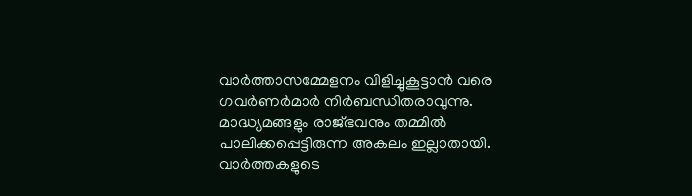വാർത്താസമ്മേളനം വിളിച്ചുകൂട്ടാൻ വരെ ഗവർണർമാർ നിർബന്ധിതരാവുന്നു.
മാദ്ധ്യമങ്ങളും രാജ്ഭവനും തമ്മിൽ പാലിക്കപ്പെട്ടിരുന്ന അകലം ഇല്ലാതായി. വാർത്തകളുടെ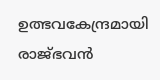ഉത്ഭവകേന്ദ്രമായി രാജ്ഭവൻ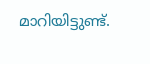മാറിയിട്ടുണ്ട്.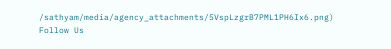/sathyam/media/agency_attachments/5VspLzgrB7PML1PH6Ix6.png)
Follow Us